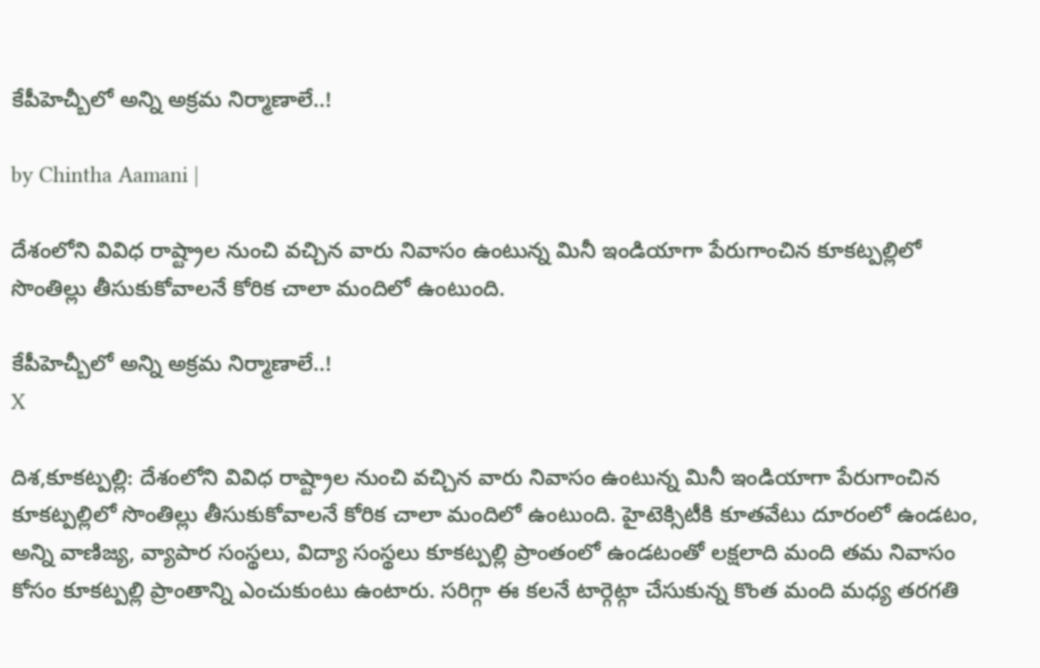కేపీహెచ్బీలో అన్ని అక్రమ నిర్మాణాలే..!

by Chintha Aamani |

దేశంలోని వివిధ రాష్ట్రాల నుంచి వచ్చిన వారు నివాసం ఉంటున్న మినీ ఇండియాగా పేరుగాంచిన కూకట్పల్లిలో సొంతిల్లు తీసుకుకోవాలనే కోరిక చాలా మందిలో ఉంటుంది.

కేపీహెచ్బీలో అన్ని అక్రమ నిర్మాణాలే..!
X

దిశ,కూకట్పల్లి: దేశంలోని వివిధ రాష్ట్రాల నుంచి వచ్చిన వారు నివాసం ఉంటున్న మినీ ఇండియాగా పేరుగాంచిన కూకట్పల్లిలో సొంతిల్లు తీసుకుకోవాలనే కోరిక చాలా మందిలో ఉంటుంది. హైటెక్సిటీకి కూతవేటు దూరంలో ఉండటం, అన్ని వాణిజ్య, వ్యాపార సంస్థలు, విద్యా సంస్థలు కూకట్పల్లి ప్రాంతంలో ఉండటంతో లక్షలాది మంది తమ నివాసం కోసం కూకట్పల్లి ప్రాంతాన్ని ఎంచుకుంటు ఉంటారు. సరిగ్గా ఈ కలనే టార్గెట్గా చేసుకున్న కొంత మంది మధ్య తరగతి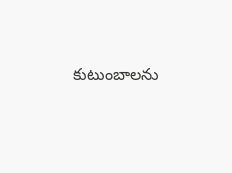కుటుంబాలను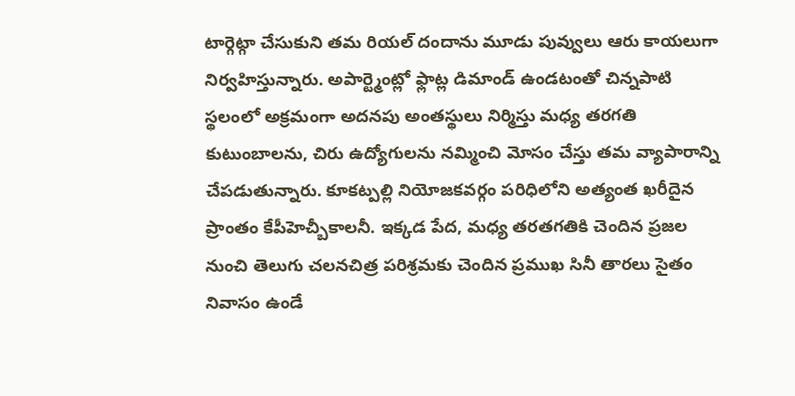టార్గెట్గా చేసుకుని తమ రియల్ దందాను మూడు పువ్వులు ఆరు కాయలుగా నిర్వహిస్తున్నారు. అపార్ట్మెంట్లో ఫ్లాట్ల డిమాండ్ ఉండటంతో చిన్నపాటి స్థలంలో అక్రమంగా అదనపు అంతస్థులు నిర్మిస్తు మధ్య తరగతి కుటుంబాలను, చిరు ఉద్యోగులను నమ్మించి మోసం చేస్తు తమ వ్యాపారాన్ని చేపడుతున్నారు. కూకట్పల్లి నియోజకవర్గం పరిధిలోని అత్యంత ఖరీదైన ప్రాంతం కేపీహెచ్బీకాలనీ. ఇక్కడ పేద, మధ్య తరతగతికి చెందిన ప్రజల నుంచి తెలుగు చలనచిత్ర పరిశ్రమకు చెందిన ప్రముఖ సినీ తారలు సైతం నివాసం ఉండే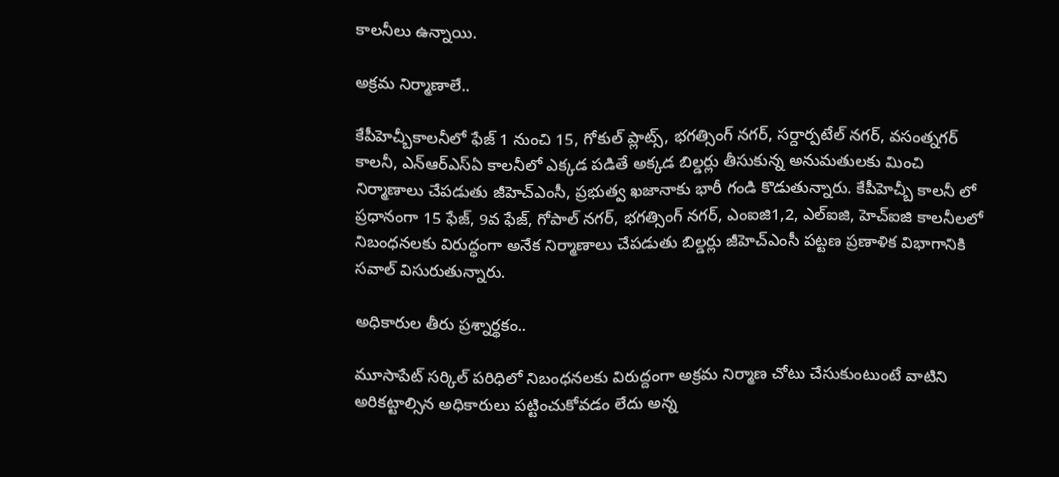కాలనీలు ఉన్నాయి.

అక్రమ నిర్మాణాలే..

కేపీహెచ్బీకాలనీలో ఫేజ్ 1 నుంచి 15, గోకుల్ ప్లాట్స్, భగత్సింగ్ నగర్, సర్దార్పటేల్ నగర్, వసంత్నగర్ కాలనీ, ఎన్ఆర్ఎస్ఏ కాలనీలో ఎక్కడ పడితే అక్కడ బిల్డర్లు తీసుకున్న అనుమతులకు మించి నిర్మాణాలు చేపడుతు జీహెచ్ఎంసీ, ప్రభుత్వ ఖజానాకు భారీ గండి కొడుతున్నారు. కేపీహెచ్బీ కాలనీ లో ప్రధానంగా 15 ఫేజ్, 9వ ఫేజ్, గోపాల్ నగర్, భగత్సింగ్ నగర్, ఎంఐజి1,2, ఎల్ఐజి, హెచ్ఐజి కాలనీలలో నిబంధనలకు విరుద్ధంగా అనేక నిర్మాణాలు చేపడుతు బిల్డర్లు జీహెచ్ఎంసీ పట్టణ ప్రణాళిక విభాగానికి సవాల్ విసురుతున్నారు.

అధికారుల తీరు ప్రశ్నార్థకం..

మూసాపేట్ సర్కిల్ పరిధిలో నిబంధనలకు విరుద్దంగా అక్రమ నిర్మాణ చోటు చేసుకుంటుంటే వాటిని అరికట్టాల్సిన అధికారులు పట్టించుకోవడం లేదు అన్న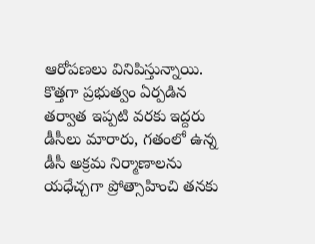ఆరోపణలు వినిపిస్తున్నాయి. కొత్తగా ప్రభుత్వం ఏర్పడిన తర్వాత ఇప్పటి వరకు ఇద్దరు డీసీలు మారారు, గతంలో ఉన్న డీసీ అక్రమ నిర్మాణాలను యధేచ్చగా ప్రోత్సాహించి తనకు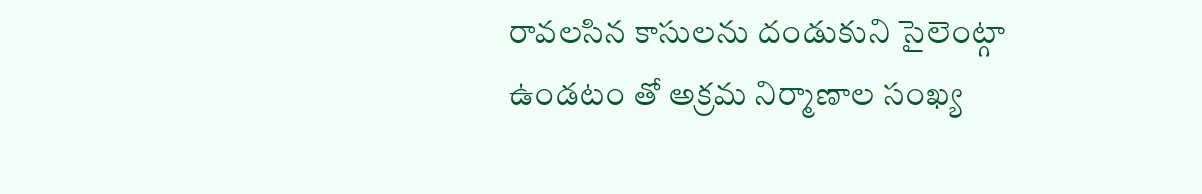రావలసిన కాసులను దండుకుని సైలెంట్గా ఉండటం తో అక్రమ నిర్మాణాల సంఖ్య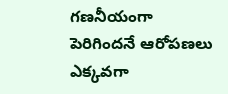గణనీయంగా పెరిగిందనే ఆరోపణలు ఎక్కవగా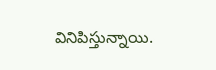వినిపిస్తున్నాయి.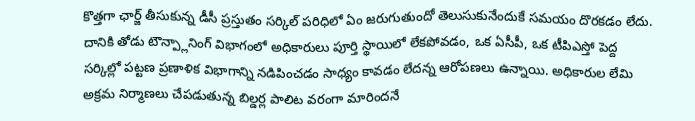కొత్తగా ఛార్జ్ తీసుకున్న డీసీ ప్రస్తుతం సర్కిల్ పరిధిలో ఏం జరుగుతుందో తెలుసుకునేందుకే సమయం దొరకడం లేదు. దానికి తోడు టౌన్ప్లానింగ్ విభాగంలో అధికారులు పూర్తి స్థాయిలో లేకపోవడం, ఒక ఏసీపీ, ఒక టీపిఎస్తో పెద్ద సర్కిల్లో పట్టణ ప్రణాళిక విభాగాన్ని నడిపించడం సాధ్యం కావడం లేదన్న ఆరోపణలు ఉన్నాయి. అధికారుల లేమి అక్రమ నిర్మాణలు చేపడుతున్న బిల్డర్ల పాలిట వరంగా మారిందనే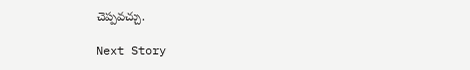చెప్పవచ్చు.

Next Story